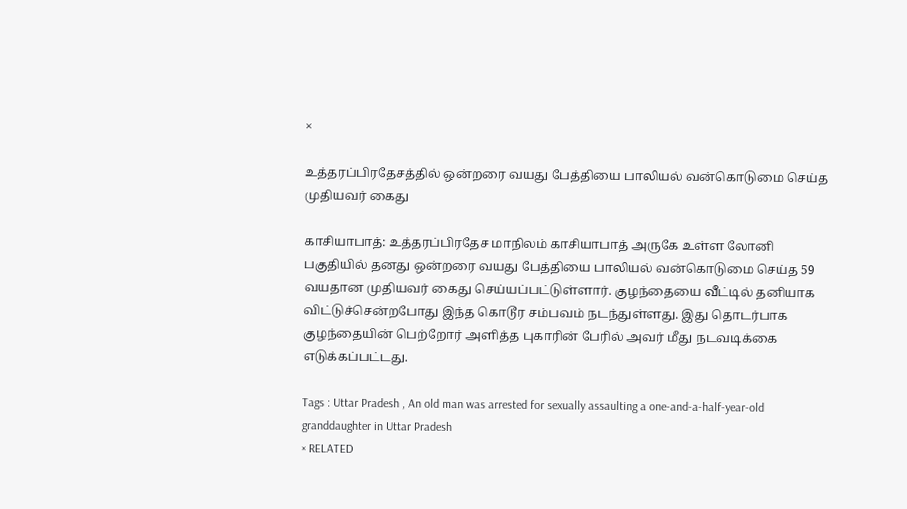×

உத்தரப்பிரதேசத்தில் ஒன்றரை வயது பேத்தியை பாலியல் வன்கொடுமை செய்த முதியவர் கைது

காசியாபாத்: உத்தரப்பிரதேச மாநிலம் காசியாபாத் அருகே உள்ள லோனி பகுதியில் தனது ஒன்றரை வயது பேத்தியை பாலியல் வன்கொடுமை செய்த 59 வயதான முதியவர் கைது செய்யப்பட்டுள்ளார். குழந்தையை வீட்டில் தனியாக விட்டுச்சென்றபோது இந்த கொடூர சம்பவம் நடந்துள்ளது. இது தொடர்பாக குழந்தையின் பெற்றோர் அளித்த புகாரின் பேரில் அவர் மீது நடவடிக்கை எடுக்கப்பட்டது.

Tags : Uttar Pradesh , An old man was arrested for sexually assaulting a one-and-a-half-year-old granddaughter in Uttar Pradesh
× RELATED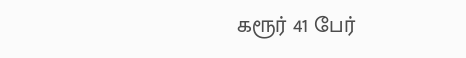கரூர் 41 பேர்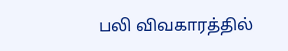பலி விவகாரத்தில்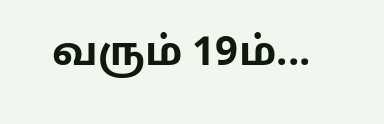வரும் 19ம்...